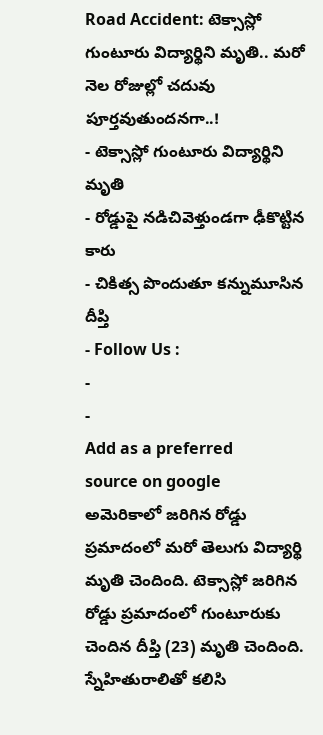Road Accident: టెక్సాస్లో గుంటూరు విద్యార్థిని మృతి.. మరో నెల రోజుల్లో చదువు పూర్తవుతుందనగా..!
- టెక్సాస్లో గుంటూరు విద్యార్థిని మృతి
- రోడ్డుపై నడిచివెళ్తుండగా ఢీకొట్టిన కారు
- చికిత్స పొందుతూ కన్నుమూసిన దీప్తి
- Follow Us :
-
-
Add as a preferred
source on google
అమెరికాలో జరిగిన రోడ్డు ప్రమాదంలో మరో తెలుగు విద్యార్థి మృతి చెందింది. టెక్సాస్లో జరిగిన రోడ్డు ప్రమాదంలో గుంటూరుకు చెందిన దీప్తి (23) మృతి చెందింది. స్నేహితురాలితో కలిసి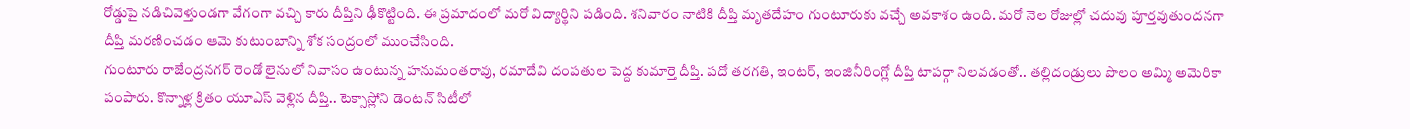రోడ్డుపై నడిచివెళ్తుండగా వేగంగా వచ్చి కారు దీప్తిని ఢీకొట్టింది. ఈ ప్రమాదంలో మరో విద్యార్థిని పడింది. శనివారం నాటికి దీప్తి మృతదేహం గుంటూరుకు వచ్చే అవకాశం ఉంది. మరో నెల రోజుల్లో చదువు పూర్తవుతుందనగా దీప్తి మరణించడం ఆమె కుటుంబాన్ని శోక సంద్రంలో ముంచేసింది.
గుంటూరు రాజేంద్రనగర్ రెండో లైనులో నివాసం ఉంటున్న హనుమంతరావు, రమాదేవి దంపతుల పెద్ద కుమార్తె దీప్తి. పదో తరగతి, ఇంటర్, ఇంజినీరింగ్లో దీప్తి టాపర్గా నిలవడంతో.. తల్లిదండ్రులు పొలం అమ్మి అమెరికా పంపారు. కొన్నాళ్ల క్రితం యూఎస్ వెళ్లిన దీప్తి.. టెక్సాస్లోని డెంటన్ సిటీలో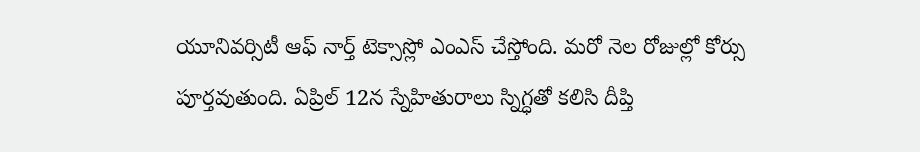యూనివర్సిటీ ఆఫ్ నార్త్ టెక్సాస్లో ఎంఎస్ చేస్తోంది. మరో నెల రోజుల్లో కోర్సు పూర్తవుతుంది. ఏప్రిల్ 12న స్నేహితురాలు స్నిగ్ధతో కలిసి దీప్తి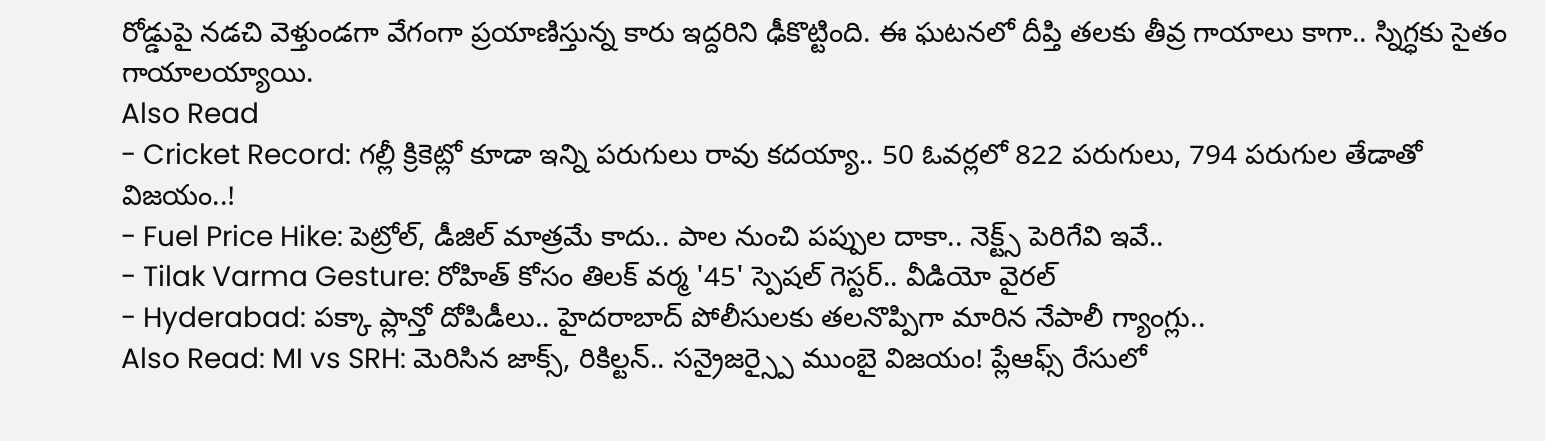రోడ్డుపై నడచి వెళ్తుండగా వేగంగా ప్రయాణిస్తున్న కారు ఇద్దరిని ఢీకొట్టింది. ఈ ఘటనలో దీప్తి తలకు తీవ్ర గాయాలు కాగా.. స్నిగ్ధకు సైతం గాయాలయ్యాయి.
Also Read
- Cricket Record: గల్లీ క్రికెట్లో కూడా ఇన్ని పరుగులు రావు కదయ్యా.. 50 ఓవర్లలో 822 పరుగులు, 794 పరుగుల తేడాతో విజయం..!
- Fuel Price Hike: పెట్రోల్, డీజిల్ మాత్రమే కాదు.. పాల నుంచి పప్పుల దాకా.. నెక్ట్స్ పెరిగేవి ఇవే..
- Tilak Varma Gesture: రోహిత్ కోసం తిలక్ వర్మ '45' స్పెషల్ గెస్టర్.. వీడియో వైరల్
- Hyderabad: పక్కా ప్లాన్తో దోపిడీలు.. హైదరాబాద్ పోలీసులకు తలనొప్పిగా మారిన నేపాలీ గ్యాంగ్లు..
Also Read: MI vs SRH: మెరిసిన జాక్స్, రికిల్టన్.. సన్రైజర్స్పై ముంబై విజయం! ప్లేఆఫ్స్ రేసులో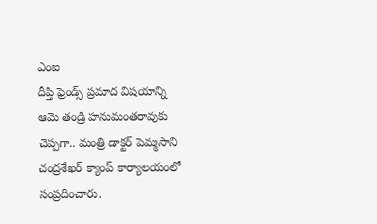ఎంఐ
దీప్తి ఫ్రెండ్స్ ప్రమాద విషయాన్ని ఆమె తండ్రి హనుమంతరావుకు చెప్పగా.. మంత్రి డాక్టర్ పెమ్మసాని చంద్రశేఖర్ క్యాంప్ కార్యాలయంలో సంప్రదించారు.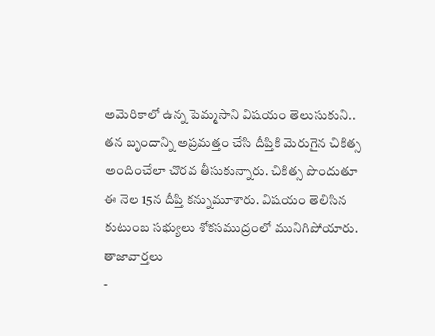అమెరికాలో ఉన్న పెమ్మసాని విషయం తెలుసుకుని.. తన బృందాన్ని అప్రమత్తం చేసి దీప్తికి మెరుగైన చికిత్స అందించేలా చొరవ తీసుకున్నారు. చికిత్స పొందుతూ ఈ నెల 15న దీప్తి కన్నుమూశారు. విషయం తెలిసిన కుటుంబ సభ్యులు శోకసముద్రంలో మునిగిపోయారు.
తాజావార్తలు
-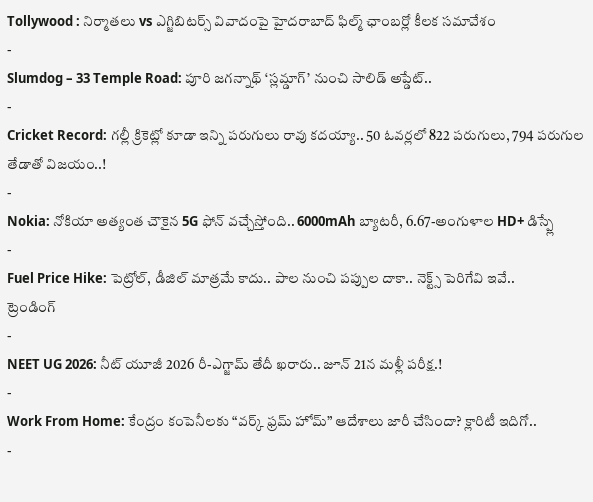Tollywood : నిర్మాతలు vs ఎగ్జిబిటర్స్ వివాదంపై హైదరాబాద్ ఫిల్మ్ ఛాంబర్లో కీలక సమావేశం
-
Slumdog – 33 Temple Road: పూరి జగన్నాథ్ ‘స్లమ్డాగ్’ నుంచి సాలిడ్ అప్డేట్..
-
Cricket Record: గల్లీ క్రికెట్లో కూడా ఇన్ని పరుగులు రావు కదయ్యా.. 50 ఓవర్లలో 822 పరుగులు, 794 పరుగుల తేడాతో విజయం..!
-
Nokia: నోకియా అత్యంత చౌకైన 5G ఫోన్ వచ్చేస్తోంది.. 6000mAh బ్యాటరీ, 6.67-అంగుళాల HD+ డిస్ప్లే
-
Fuel Price Hike: పెట్రోల్, డీజిల్ మాత్రమే కాదు.. పాల నుంచి పప్పుల దాకా.. నెక్ట్స్ పెరిగేవి ఇవే..
ట్రెండింగ్
-
NEET UG 2026: నీట్ యూజీ 2026 రీ-ఎగ్జామ్ తేదీ ఖరారు.. జూన్ 21న మళ్లీ పరీక్ష.!
-
Work From Home: కేంద్రం కంపెనీలకు “వర్క్ ఫ్రమ్ హోమ్” ఆదేశాలు జారీ చేసిందా? క్లారిటీ ఇదిగో..
-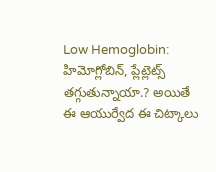Low Hemoglobin: హిమోగ్లోబిన్, ప్లేట్లెట్స్ తగ్గుతున్నాయా.? అయితే ఈ ఆయుర్వేద ఈ చిట్కాలు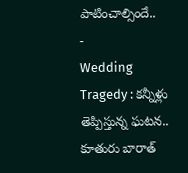పాటించాల్సిందే..
-
Wedding Tragedy : కన్నీళ్లు తెప్పిస్తున్న ఘటన.. కూతురు బారాత్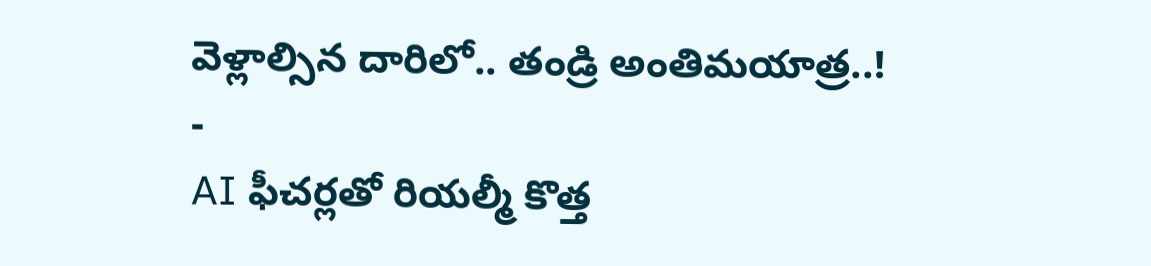వెళ్లాల్సిన దారిలో.. తండ్రి అంతిమయాత్ర..!
-
AI ఫీచర్లతో రియల్మీ కొత్త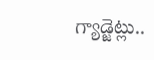గ్యాడ్జెట్లు..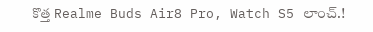కొత్త Realme Buds Air8 Pro, Watch S5 లాంచ్.!